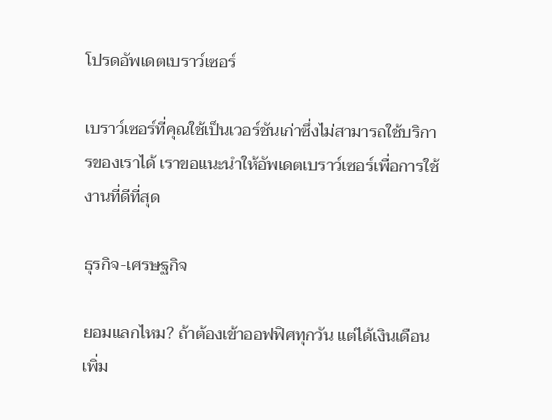โปรดอัพเดตเบราว์เซอร์

เบราว์เซอร์ที่คุณใช้เป็นเวอร์ชันเก่าซึ่งไม่สามารถใช้บริการของเราได้ เราขอแนะนำให้อัพเดตเบราว์เซอร์เพื่อการใช้งานที่ดีที่สุด

ธุรกิจ-เศรษฐกิจ

ยอมแลกไหม? ถ้าต้องเข้าออฟฟิศทุกวัน แต่ได้เงินเดือนเพิ่ม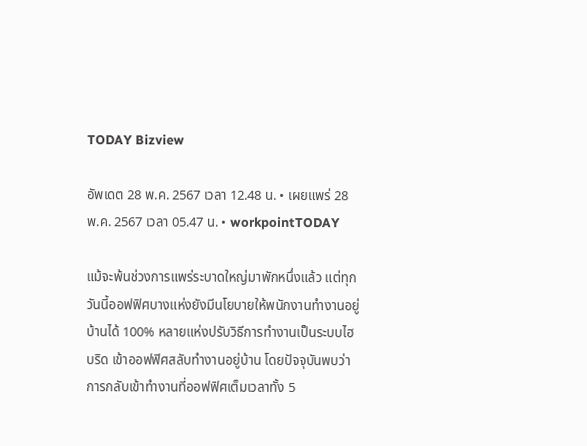TODAY Bizview

อัพเดต 28 พ.ค. 2567 เวลา 12.48 น. • เผยแพร่ 28 พ.ค. 2567 เวลา 05.47 น. • workpointTODAY

แม้จะพ้นช่วงการแพร่ระบาดใหญ่มาพักหนึ่งแล้ว แต่ทุกวันนี้ออฟฟิศบางแห่งยังมีนโยบายให้พนักงานทำงานอยู่บ้านได้ 100% หลายแห่งปรับวิธีการทำงานเป็นระบบไฮบริด เข้าออฟฟิศสลับทำงานอยู่บ้าน โดยปัจจุบันพบว่า การกลับเข้าทำงานที่ออฟฟิศเต็มเวลาทั้ง 5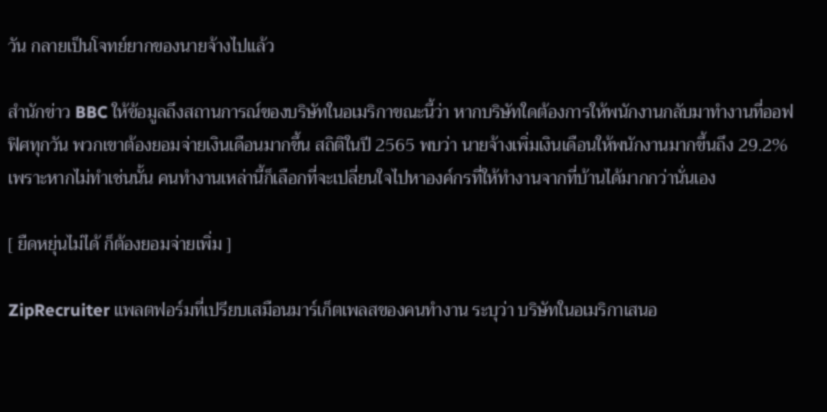วัน กลายเป็นโจทย์ยากของนายจ้างไปแล้ว

สำนักข่าว BBC ให้ข้อมูลถึงสถานการณ์ของบริษัทในอเมริกาขณะนี้ว่า หากบริษัทใดต้องการให้พนักงานกลับมาทำงานที่ออฟฟิศทุกวัน พวกเขาต้องยอมจ่ายเงินเดือนมากขึ้น สถิติในปี 2565 พบว่า นายจ้างเพิ่มเงินเดือนให้พนักงานมากขึ้นถึง 29.2% เพราะหากไม่ทำเช่นนั้น คนทำงานเหล่านี้ก็เลือกที่จะเปลี่ยนใจไปหาองค์กรที่ให้ทำงานจากที่บ้านได้มากกว่านั่นเอง

[ ยืดหยุ่นไม่ได้ ก็ต้องยอมจ่ายเพิ่ม ]

ZipRecruiter แพลตฟอร์มที่เปรียบเสมือนมาร์เก็ตเพลสของคนทำงาน ระบุว่า บริษัทในอเมริกาเสนอ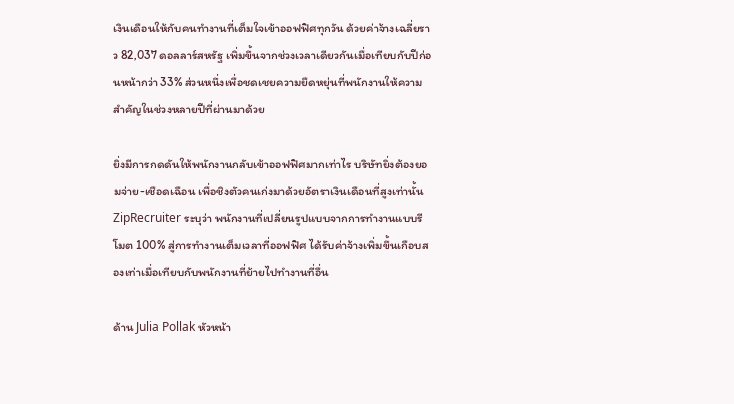เงินเดือนให้กับคนทำงานที่เต็มใจเข้าออฟฟิศทุกวัน ด้วยค่าจ้างเฉลี่ยราว 82,037 ดอลลาร์สหรัฐ เพิ่มขึ้นจากช่วงเวลาเดียวกันเมื่อเทียบกับปีก่อนหน้ากว่า 33% ส่วนหนึ่งเพื่อชดเชยความยืดหยุ่นที่พนักงานให้ความสำคัญในช่วงหลายปีที่ผ่านมาด้วย

ยิ่งมีการกดดันให้พนักงานกลับเข้าออฟฟิศมากเท่าไร บริษัทยิ่งต้องยอมจ่าย-เชือดเฉือน เพื่อชิงตัวคนเก่งมาด้วยอัตราเงินเดือนที่สูงเท่านั้น ZipRecruiter ระบุว่า พนักงานที่เปลี่ยนรูปแบบจากการทำงานแบบรีโมต 100% สู่การทำงานเต็มเวลาที่ออฟฟิศ ได้รับค่าจ้างเพิ่มขึ้นเกือบสองเท่าเมื่อเทียบกับพนักงานที่ย้ายไปทำงานที่อื่น

ด้าน Julia Pollak หัวหน้า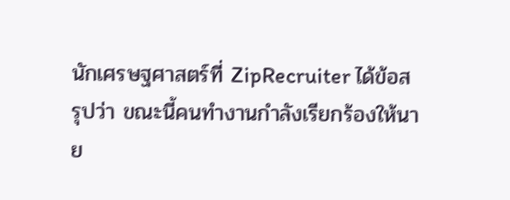นักเศรษฐศาสตร์ที่ ZipRecruiter ได้ข้อสรุปว่า ขณะนี้คนทำงานกำลังเรียกร้องให้นาย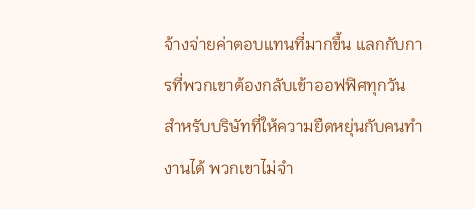จ้างจ่ายค่าตอบแทนที่มากขึ้น แลกกับการที่พวกเขาต้องกลับเข้าออฟฟิศทุกวัน สำหรับบริษัทที่ให้ความยืดหยุ่นกับคนทำงานได้ พวกเขาไม่จำ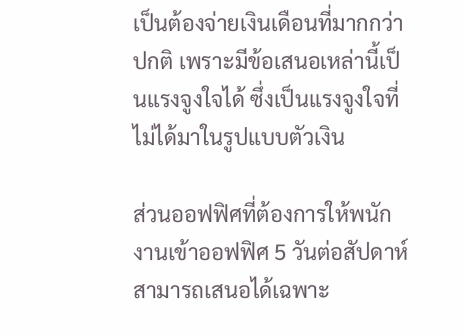เป็นต้องจ่ายเงินเดือนที่มากกว่าปกติ เพราะมีข้อเสนอเหล่านี้เป็นแรงจูงใจได้ ซึ่งเป็นแรงจูงใจที่ไม่ได้มาในรูปแบบตัวเงิน

ส่วนออฟฟิศที่ต้องการให้พนักงานเข้าออฟฟิศ 5 วันต่อสัปดาห์ สามารถเสนอได้เฉพาะ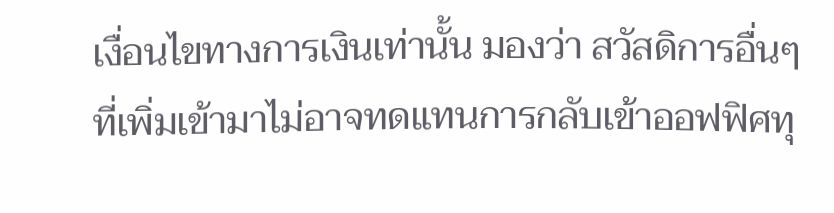เงื่อนไขทางการเงินเท่านั้น มองว่า สวัสดิการอื่นๆ ที่เพิ่มเข้ามาไม่อาจทดแทนการกลับเข้าออฟฟิศทุ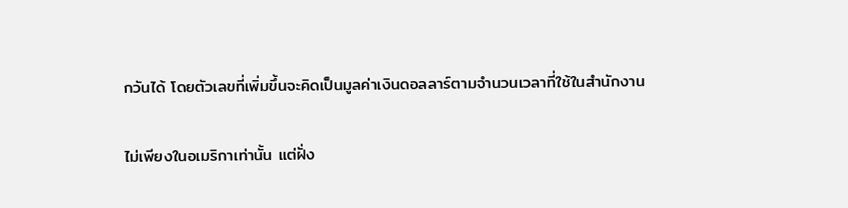กวันได้ โดยตัวเลขที่เพิ่มขึ้นจะคิดเป็นมูลค่าเงินดอลลาร์ตามจำนวนเวลาที่ใช้ในสำนักงาน

ไม่เพียงในอเมริกาเท่านั้น แต่ฝั่ง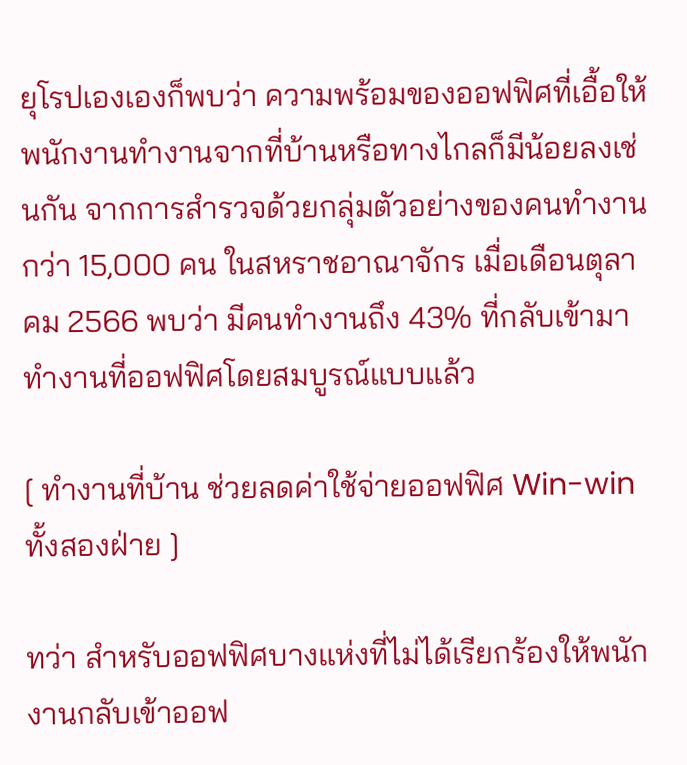ยุโรปเองเองก็พบว่า ความพร้อมของออฟฟิศที่เอื้อให้พนักงานทำงานจากที่บ้านหรือทางไกลก็มีน้อยลงเช่นกัน จากการสำรวจด้วยกลุ่มตัวอย่างของคนทำงานกว่า 15,000 คน ในสหราชอาณาจักร เมื่อเดือนตุลาคม 2566 พบว่า มีคนทำงานถึง 43% ที่กลับเข้ามาทำงานที่ออฟฟิศโดยสมบูรณ์แบบแล้ว

[ ทำงานที่บ้าน ช่วยลดค่าใช้จ่ายออฟฟิศ Win-win ทั้งสองฝ่าย ]

ทว่า สำหรับออฟฟิศบางแห่งที่ไม่ได้เรียกร้องให้พนักงานกลับเข้าออฟ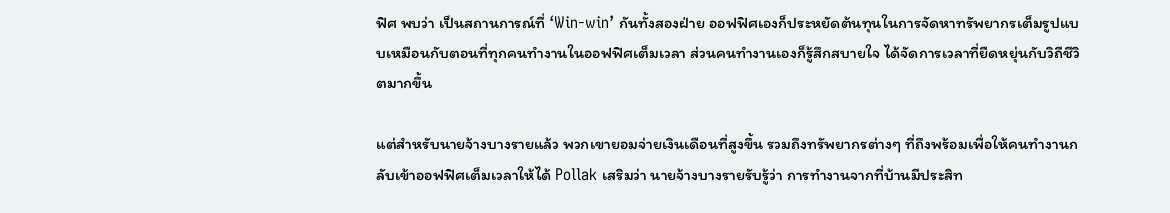ฟิศ พบว่า เป็นสถานการณ์ที่ ‘Win-win’ กันทั้งสองฝ่าย ออฟฟิศเองก็ประหยัดต้นทุนในการจัดหาทรัพยากรเต็มรูปแบบเหมือนกับตอนที่ทุกคนทำงานในออฟฟิศเต็มเวลา ส่วนคนทำงานเองก็รู้สึกสบายใจ ได้จัดการเวลาที่ยืดหยุ่นกับวิถีชีวิตมากขึ้น

แต่สำหรับนายจ้างบางรายแล้ว พวกเขายอมจ่ายเงินเดือนที่สูงขึ้น รวมถึงทรัพยากรต่างๆ ที่ถึงพร้อมเพื่อให้คนทำงานกลับเข้าออฟฟิศเต็มเวลาให้ได้ Pollak เสริมว่า นายจ้างบางรายรับรู้ว่า การทำงานจากที่บ้านมีประสิท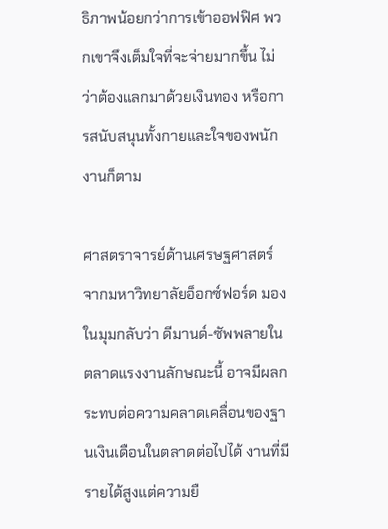ธิภาพน้อยกว่าการเข้าออฟฟิศ พวกเขาจึงเต็มใจที่จะจ่ายมากขึ้น ไม่ว่าต้องแลกมาด้วยเงินทอง หรือการสนับสนุนทั้งกายและใจของพนักงานก็ตาม

ศาสตราจารย์ด้านเศรษฐศาสตร์ จากมหาวิทยาลัยอ็อกซ์ฟอร์ด มองในมุมกลับว่า ดีมานด์-ซัพพลายในตลาดแรงงานลักษณะนี้ อาจมีผลกระทบต่อความคลาดเคลื่อนของฐานเงินเดือนในตลาดต่อไปได้ งานที่มีรายได้สูงแต่ความยื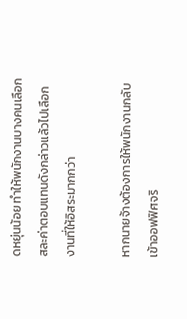ดหยุ่นน้อย ทำให้พนักงานบางคนเลือกสละค่าตอบแทนดังกล่าวแล้วไปเลือกงานที่ให้อิสระมากกว่า

หากนายจ้างต้องการให้พนักงานกลับเข้าออฟฟิศจริ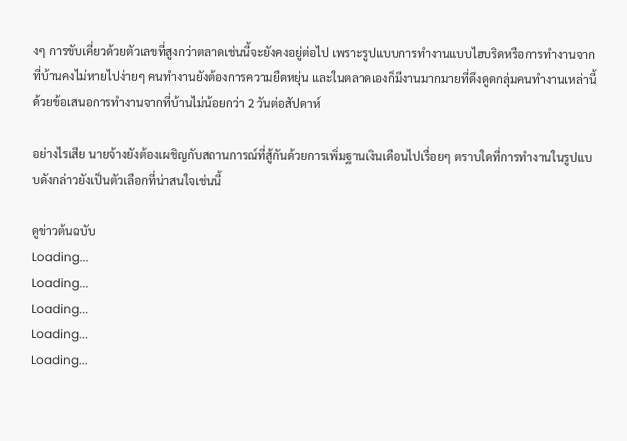งๆ การขับเคี่ยวด้วยตัวเลขที่สูงกว่าตลาดเช่นนี้จะยังคงอยู่ต่อไป เพราะรูปแบบการทำงานแบบไฮบริดหรือการทำงานจากที่บ้านคงไม่หายไปง่ายๆ คนทำงานยังต้องการความยืดหยุ่น และในตลาดเองก็มีงานมากมายที่ดึงดูดกลุ่มคนทำงานเหล่านี้ด้วยข้อเสนอการทำงานจากที่บ้านไม่น้อยกว่า 2 วันต่อสัปดาห์

อย่างไรเสีย นายจ้างยังต้องเผชิญกับสถานการณ์ที่สู้กันด้วยการเพิ่มฐานเงินเดือนไปเรื่อยๆ ตราบใดที่การทำงานในรูปแบบดังกล่าวยังเป็นตัวเลือกที่น่าสนใจเช่นนี้

ดูข่าวต้นฉบับ
Loading...
Loading...
Loading...
Loading...
Loading...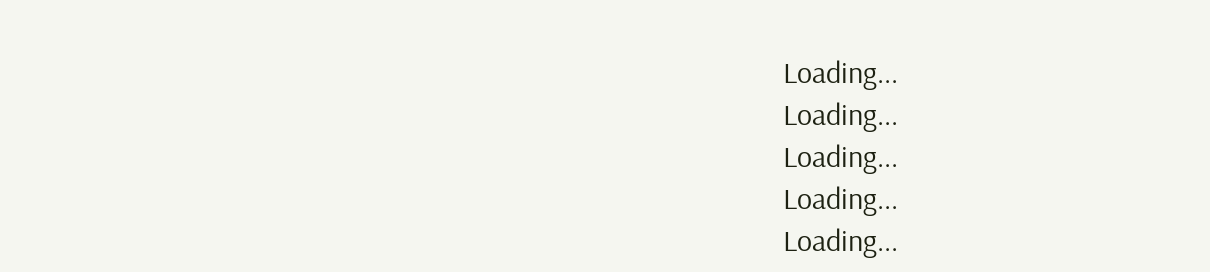Loading...
Loading...
Loading...
Loading...
Loading...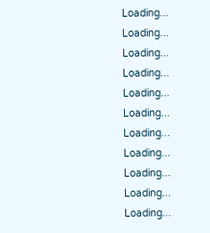Loading...
Loading...
Loading...
Loading...
Loading...
Loading...
Loading...
Loading...
Loading...
Loading...
Loading...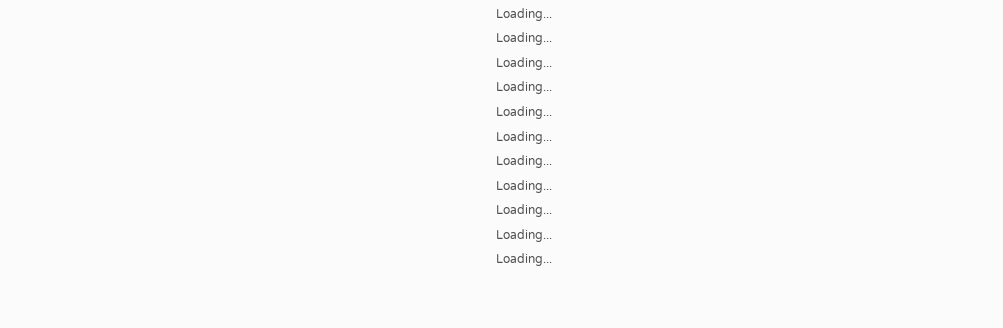Loading...
Loading...
Loading...
Loading...
Loading...
Loading...
Loading...
Loading...
Loading...
Loading...
Loading...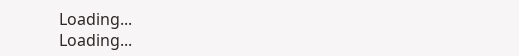Loading...
Loading...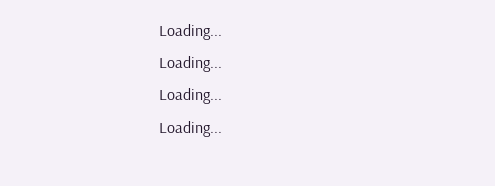Loading...
Loading...
Loading...
Loading...